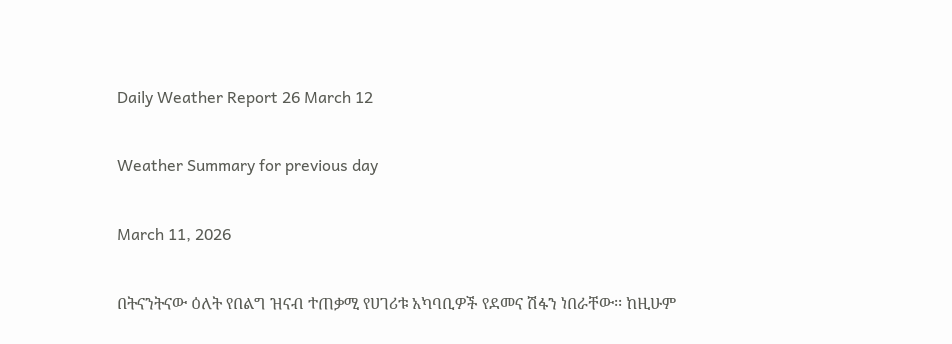Daily Weather Report 26 March 12

Weather Summary for previous day

March 11, 2026

በትናንትናው ዕለት የበልግ ዝናብ ተጠቃሚ የሀገሪቱ አካባቢዎች የደመና ሽፋን ነበራቸው፡፡ ከዚሁም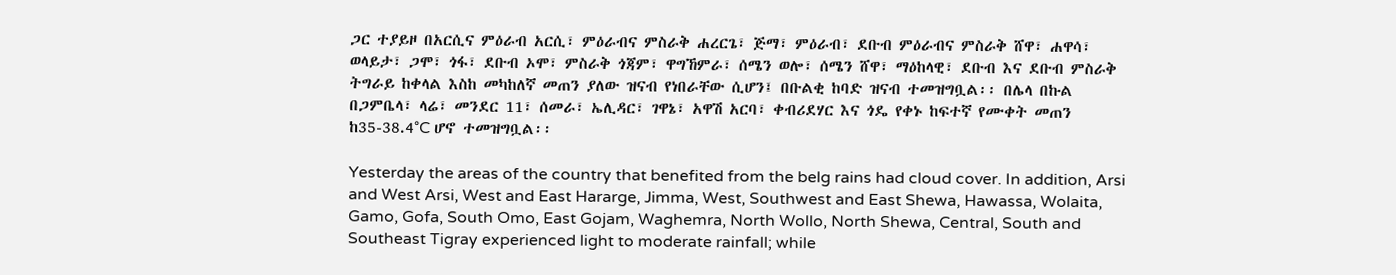ጋር ተያይዞ በአርሲና ምዕራብ አርሲ፣ ምዕራብና ምስራቅ ሐረርጌ፣ ጅማ፣ ምዕራብ፣ ደቡብ ምዕራብና ምስራቅ ሸዋ፣ ሐዋሳ፣ ወላይታ፣ ጋሞ፣ ጎፋ፣ ደቡብ ኦሞ፣ ምስራቅ ጎጃም፣ ዋግኸምራ፣ ሰሜን ወሎ፣ ሰሜን ሸዋ፣ ማዕከላዊ፣ ደቡብ እና ደቡብ ምስራቅ ትግራይ ከቀላል እስከ መካከለኛ መጠን ያለው ዝናብ የነበራቸው ሲሆን፤ በቡልቂ ከባድ ዝናብ ተመዝግቧል፡፡ በሌላ በኩል በጋምቤላ፣ ላሬ፣ መንደር 11፣ ሰመራ፣ ኤሊዳር፣ ገዋኔ፣ አዋሽ አርባ፣ ቀብሪደሃር እና ጎዴ የቀኑ ከፍተኛ የሙቀት መጠን ከ35-38.4°C ሆኖ ተመዝግቧል፡፡

Yesterday the areas of the country that benefited from the belg rains had cloud cover. In addition, Arsi and West Arsi, West and East Hararge, Jimma, West, Southwest and East Shewa, Hawassa, Wolaita, Gamo, Gofa, South Omo, East Gojam, Waghemra, North Wollo, North Shewa, Central, South and Southeast Tigray experienced light to moderate rainfall; while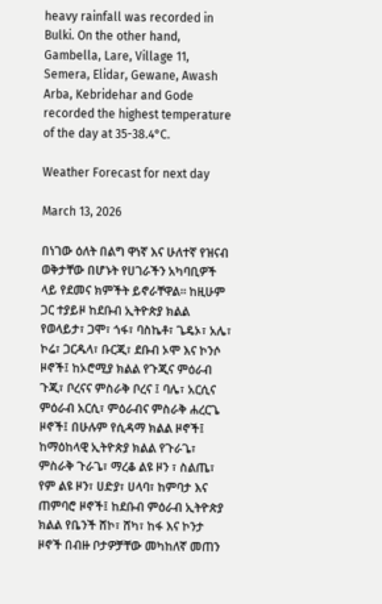heavy rainfall was recorded in Bulki. On the other hand, Gambella, Lare, Village 11, Semera, Elidar, Gewane, Awash Arba, Kebridehar and Gode recorded the highest temperature of the day at 35-38.4°C.

Weather Forecast for next day

March 13, 2026

በነገው ዕለት በልግ ዋነኛ እና ሁለተኛ የዝናብ ወቅታቸው በሆኑት የሀገራችን አካባቢዎች ላይ የደመና ክምችት ይኖራቸዋል፡፡ ከዚሁም ጋር ተያይዞ ከደቡብ ኢትዮጵያ ክልል የወላይታ፣ ጋሞ፣ ጎፋ፣ ባስኬቶ፣ ጌዴኦ፣ አሌ፣ ኮሬ፣ ጋርዱላ፣ ቡርጂ፣ ደቡብ ኦሞ እና ኮንሶ ዞኖች፤ ከኦሮሚያ ክልል የጉጂና ምዕራብ ጉጂ፣ ቦረናና ምስራቅ ቦረና ፤ ባሌ፣ አርሲና ምዕራብ አርሲ፣ ምዕራብና ምስራቅ ሐረርጌ ዞኖች፤ በሁሉም የሲዳማ ክልል ዞኖች፤ ከማዕከላዊ ኢትዮጵያ ክልል የጉራጌ፣ ምስራቅ ጉራጌ፣ ማረቆ ልዩ ዞን ፣ ስልጤ፣ የም ልዩ ዞን፣ ሀድያ፣ ሀላባ፣ ከምባታ እና ጠምባሮ ዞኖች፤ ከደቡብ ምዕራብ ኢትዮጵያ ክልል የቤንች ሸኮ፣ ሸካ፣ ከፋ እና ኮንታ ዞኖች በብዙ ቦታዎቻቸው መካከለኛ መጠን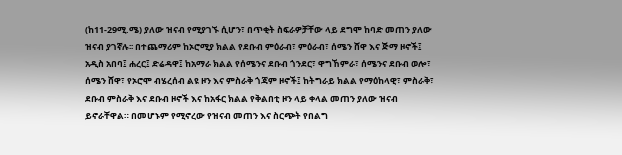(ከ11-29ሚ.ሜ) ያለው ዝናብ የሚያገኙ ሲሆን፣ በጥቂት ስፍራዎቻቸው ላይ ደግሞ ከባድ መጠን ያለው ዝናብ ያገኛሉ፡፡ በተጨማሪም ከኦሮሚያ ክልል የደቡብ ምዕራብ፣ ምዕራብ፣ ሰሜን ሸዋ እና ጅማ ዞኖች፤ አዲስ አበባ፤ ሐረር፤ ድሬዳዋ፤ ከአማራ ክልል የሰሜንና ደቡብ ጎንደር፣ ዋግኸምራ፣ ሰሜንና ደቡብ ወሎ፣ ሰሜን ሸዋ፣ የኦሮሞ ብሄረሰብ ልዩ ዞን እና ምስራቅ ጎጃም ዞኖች፤ ከትግራይ ክልል የማዕከላዊ፣ ምስራቅ፣ ደቡብ ምስራቅ እና ደቡብ ዞኖች እና ከአፋር ክልል የቅልበቲ ዞን ላይ ቀላል መጠን ያለው ዝናብ ይኖራቸዋል። በመሆኑም የሚኖረው የዝናብ መጠን እና ስርጭት የበልግ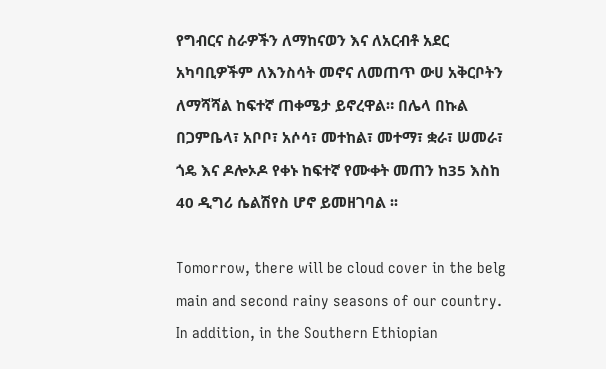የግብርና ስራዎችን ለማከናወን እና ለአርብቶ አደር አካባቢዎችም ለእንስሳት መኖና ለመጠጥ ውሀ አቅርቦትን ለማሻሻል ከፍተኛ ጠቀሜታ ይኖረዋል። በሌላ በኩል በጋምቤላ፣ አቦቦ፣ አሶሳ፣ መተከል፣ መተማ፣ ቋራ፣ ሠመራ፣ ጎዴ እና ዶሎኦዶ የቀኑ ከፍተኛ የሙቀት መጠን ከ35 እስከ 40 ዲግሪ ሴልሽየስ ሆኖ ይመዘገባል ፡፡

Tomorrow, there will be cloud cover in the belg main and second rainy seasons of our country. In addition, in the Southern Ethiopian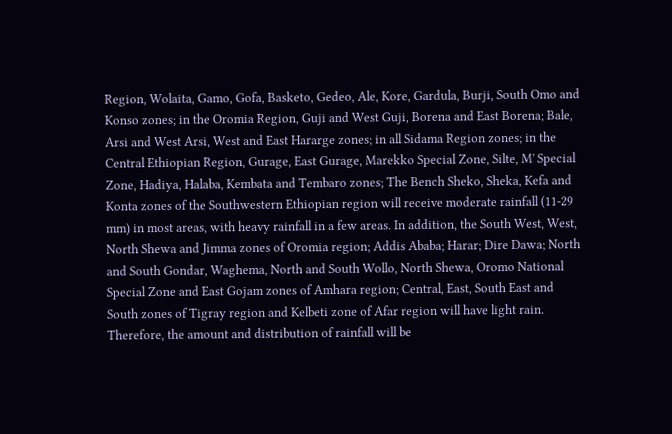Region, Wolaita, Gamo, Gofa, Basketo, Gedeo, Ale, Kore, Gardula, Burji, South Omo and Konso zones; in the Oromia Region, Guji and West Guji, Borena and East Borena; Bale, Arsi and West Arsi, West and East Hararge zones; in all Sidama Region zones; in the Central Ethiopian Region, Gurage, East Gurage, Marekko Special Zone, Silte, M' Special Zone, Hadiya, Halaba, Kembata and Tembaro zones; The Bench Sheko, Sheka, Kefa and Konta zones of the Southwestern Ethiopian region will receive moderate rainfall (11-29 mm) in most areas, with heavy rainfall in a few areas. In addition, the South West, West, North Shewa and Jimma zones of Oromia region; Addis Ababa; Harar; Dire Dawa; North and South Gondar, Waghema, North and South Wollo, North Shewa, Oromo National Special Zone and East Gojam zones of Amhara region; Central, East, South East and South zones of Tigray region and Kelbeti zone of Afar region will have light rain. Therefore, the amount and distribution of rainfall will be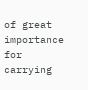of great importance for carrying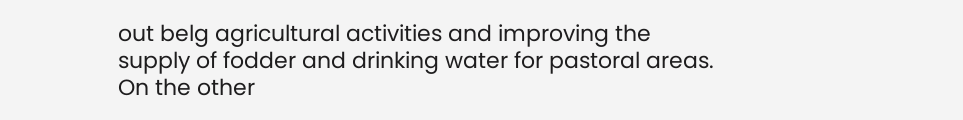out belg agricultural activities and improving the supply of fodder and drinking water for pastoral areas. On the other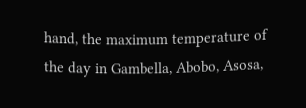hand, the maximum temperature of the day in Gambella, Abobo, Asosa,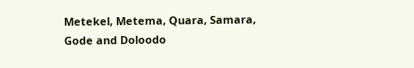Metekel, Metema, Quara, Samara, Gode and Doloodo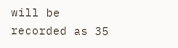will be recorded as 35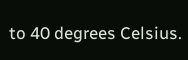to 40 degrees Celsius.